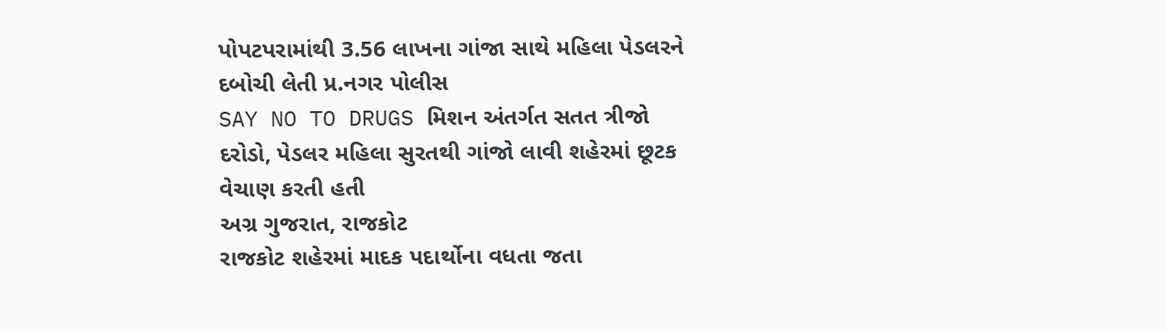પોપટપરામાંથી 3.56 લાખના ગાંજા સાથે મહિલા પેડલરને દબોચી લેતી પ્ર.નગર પોલીસ
SAY NO TO DRUGS મિશન અંતર્ગત સતત ત્રીજો દરોડો, પેડલર મહિલા સુરતથી ગાંજો લાવી શહેરમાં છૂટક વેચાણ કરતી હતી
અગ્ર ગુજરાત, રાજકોટ
રાજકોટ શહેરમાં માદક પદાર્થોના વધતા જતા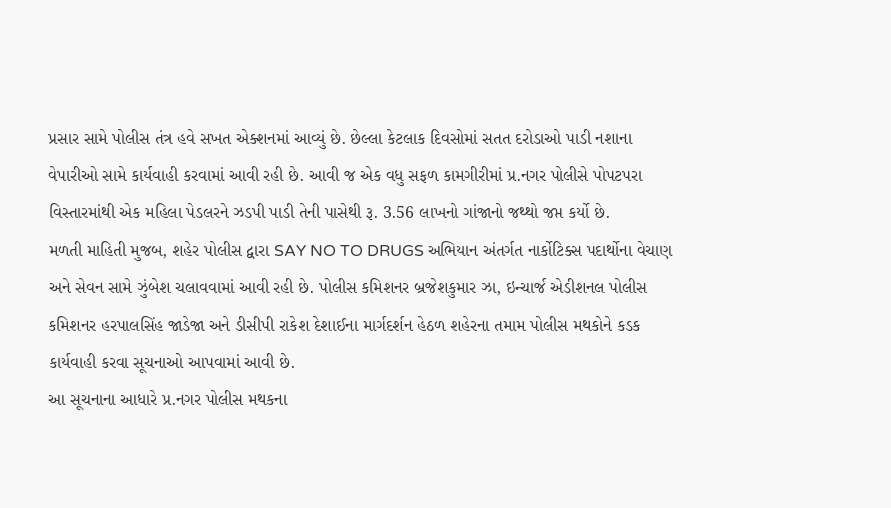પ્રસાર સામે પોલીસ તંત્ર હવે સખત એક્શનમાં આવ્યું છે. છેલ્લા કેટલાક દિવસોમાં સતત દરોડાઓ પાડી નશાના વેપારીઓ સામે કાર્યવાહી કરવામાં આવી રહી છે. આવી જ એક વધુ સફળ કામગીરીમાં પ્ર.નગર પોલીસે પોપટપરા વિસ્તારમાંથી એક મહિલા પેડલરને ઝડપી પાડી તેની પાસેથી રૂ. 3.56 લાખનો ગાંજાનો જથ્થો જપ્ત કર્યો છે.
મળતી માહિતી મુજબ, શહેર પોલીસ દ્વારા SAY NO TO DRUGS અભિયાન અંતર્ગત નાર્કોટિક્સ પદાર્થોના વેચાણ અને સેવન સામે ઝુંબેશ ચલાવવામાં આવી રહી છે. પોલીસ કમિશનર બ્રજેશકુમાર ઝા, ઇન્ચાર્જ એડીશનલ પોલીસ કમિશનર હરપાલસિંહ જાડેજા અને ડીસીપી રાકેશ દેશાઈના માર્ગદર્શન હેઠળ શહેરના તમામ પોલીસ મથકોને કડક કાર્યવાહી કરવા સૂચનાઓ આપવામાં આવી છે.
આ સૂચનાના આધારે પ્ર.નગર પોલીસ મથકના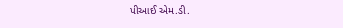પીઆઈ એમ.ડી.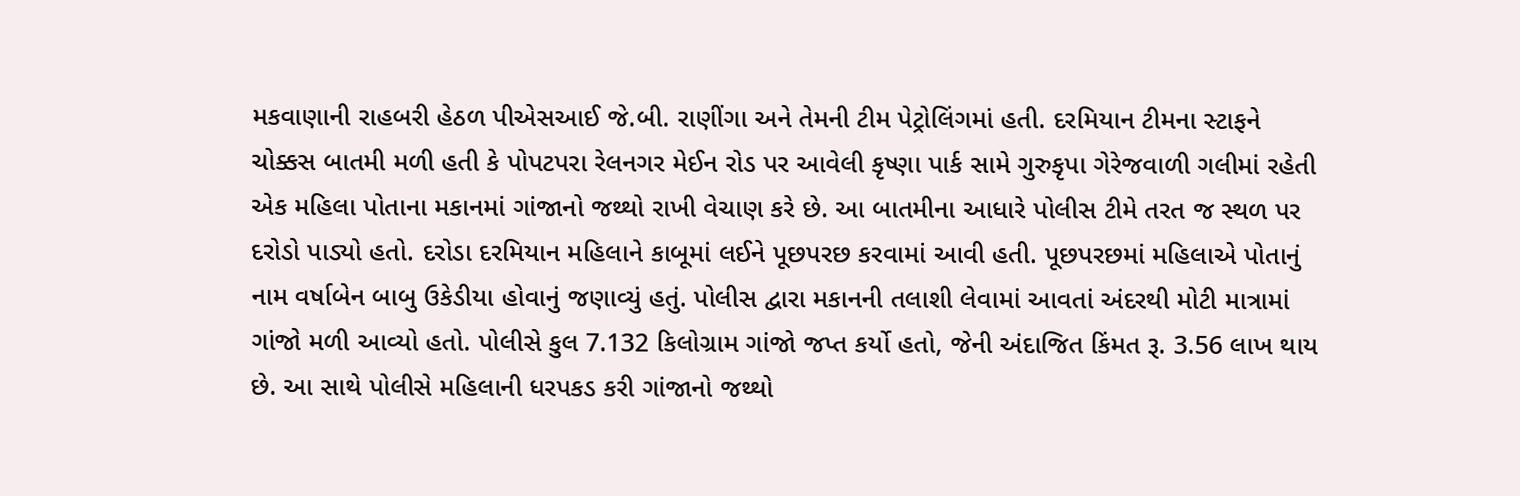મકવાણાની રાહબરી હેઠળ પીએસઆઈ જે.બી. રાણીંગા અને તેમની ટીમ પેટ્રોલિંગમાં હતી. દરમિયાન ટીમના સ્ટાફને ચોક્કસ બાતમી મળી હતી કે પોપટપરા રેલનગર મેઈન રોડ પર આવેલી કૃષ્ણા પાર્ક સામે ગુરુકૃપા ગેરેજવાળી ગલીમાં રહેતી એક મહિલા પોતાના મકાનમાં ગાંજાનો જથ્થો રાખી વેચાણ કરે છે. આ બાતમીના આધારે પોલીસ ટીમે તરત જ સ્થળ પર દરોડો પાડ્યો હતો. દરોડા દરમિયાન મહિલાને કાબૂમાં લઈને પૂછપરછ કરવામાં આવી હતી. પૂછપરછમાં મહિલાએ પોતાનું નામ વર્ષાબેન બાબુ ઉકેડીયા હોવાનું જણાવ્યું હતું. પોલીસ દ્વારા મકાનની તલાશી લેવામાં આવતાં અંદરથી મોટી માત્રામાં ગાંજો મળી આવ્યો હતો. પોલીસે કુલ 7.132 કિલોગ્રામ ગાંજો જપ્ત કર્યો હતો, જેની અંદાજિત કિંમત રૂ. 3.56 લાખ થાય છે. આ સાથે પોલીસે મહિલાની ધરપકડ કરી ગાંજાનો જથ્થો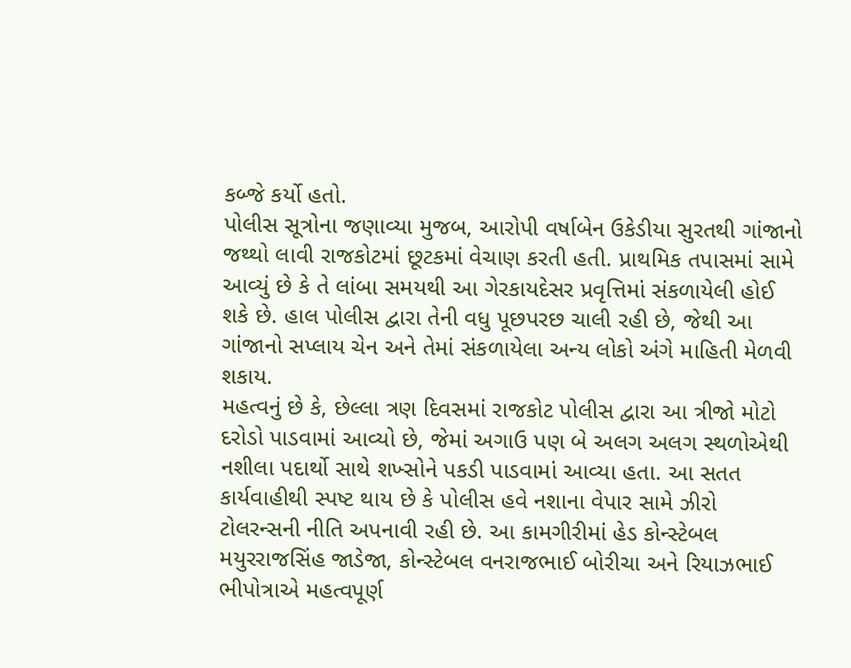કબ્જે કર્યો હતો.
પોલીસ સૂત્રોના જણાવ્યા મુજબ, આરોપી વર્ષાબેન ઉકેડીયા સુરતથી ગાંજાનો જથ્થો લાવી રાજકોટમાં છૂટકમાં વેચાણ કરતી હતી. પ્રાથમિક તપાસમાં સામે આવ્યું છે કે તે લાંબા સમયથી આ ગેરકાયદેસર પ્રવૃત્તિમાં સંકળાયેલી હોઈ શકે છે. હાલ પોલીસ દ્વારા તેની વધુ પૂછપરછ ચાલી રહી છે, જેથી આ ગાંજાનો સપ્લાય ચેન અને તેમાં સંકળાયેલા અન્ય લોકો અંગે માહિતી મેળવી શકાય.
મહત્વનું છે કે, છેલ્લા ત્રણ દિવસમાં રાજકોટ પોલીસ દ્વારા આ ત્રીજો મોટો દરોડો પાડવામાં આવ્યો છે, જેમાં અગાઉ પણ બે અલગ અલગ સ્થળોએથી નશીલા પદાર્થો સાથે શખ્સોને પકડી પાડવામાં આવ્યા હતા. આ સતત કાર્યવાહીથી સ્પષ્ટ થાય છે કે પોલીસ હવે નશાના વેપાર સામે ઝીરો ટોલરન્સની નીતિ અપનાવી રહી છે. આ કામગીરીમાં હેડ કોન્સ્ટેબલ મયુરરાજસિંહ જાડેજા, કોન્સ્ટેબલ વનરાજભાઈ બોરીચા અને રિયાઝભાઈ ભીપોત્રાએ મહત્વપૂર્ણ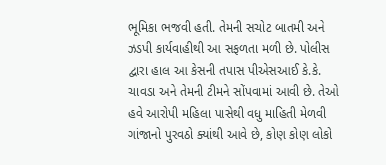ભૂમિકા ભજવી હતી. તેમની સચોટ બાતમી અને ઝડપી કાર્યવાહીથી આ સફળતા મળી છે. પોલીસ દ્વારા હાલ આ કેસની તપાસ પીએસઆઈ કે.કે. ચાવડા અને તેમની ટીમને સોંપવામાં આવી છે. તેઓ હવે આરોપી મહિલા પાસેથી વધુ માહિતી મેળવી ગાંજાનો પુરવઠો ક્યાંથી આવે છે, કોણ કોણ લોકો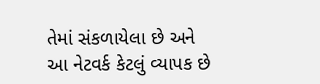તેમાં સંકળાયેલા છે અને આ નેટવર્ક કેટલું વ્યાપક છે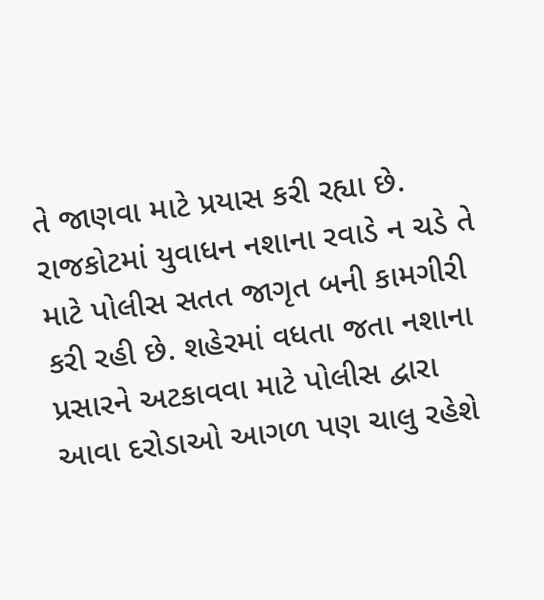તે જાણવા માટે પ્રયાસ કરી રહ્યા છે.
રાજકોટમાં યુવાધન નશાના રવાડે ન ચડે તે માટે પોલીસ સતત જાગૃત બની કામગીરી કરી રહી છે. શહેરમાં વધતા જતા નશાના પ્રસારને અટકાવવા માટે પોલીસ દ્વારા આવા દરોડાઓ આગળ પણ ચાલુ રહેશે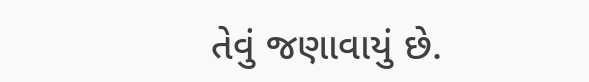તેવું જણાવાયું છે.